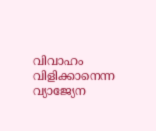വിവാഹം വിളിക്കാനെന്ന വ്യാജ്യേന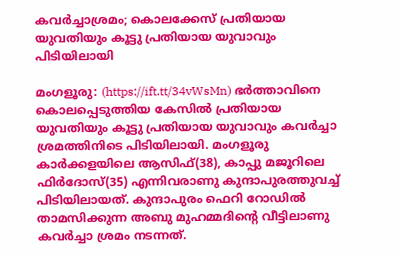കവര്‍ച്ചാശ്രമം; കൊലക്കേസ് പ്രതിയായ യുവതിയും കൂട്ടു പ്രതിയായ യുവാവും പിടിയിലായി

മംഗളൂരു: (https://ift.tt/34vWsMn) ഭര്‍ത്താവിനെ കൊലപ്പെടുത്തിയ കേസില്‍ പ്രതിയായ യുവതിയും കൂട്ടു പ്രതിയായ യുവാവും കവര്‍ച്ചാ ശ്രമത്തിനിടെ പിടിയിലായി. മംഗളൂരു കാര്‍ക്കളയിലെ ആസിഫ്(38), കാപ്പു മജൂറിലെ ഫിര്‍ദോസ്(35) എന്നിവരാണു കുന്ദാപുരത്തുവച്ച് പിടിയിലായത്. കുന്ദാപുരം ഫെറി റോഡില്‍ താമസിക്കുന്ന അബു മുഹമ്മദിന്റെ വീട്ടിലാണു കവര്‍ച്ചാ ശ്രമം നടന്നത്.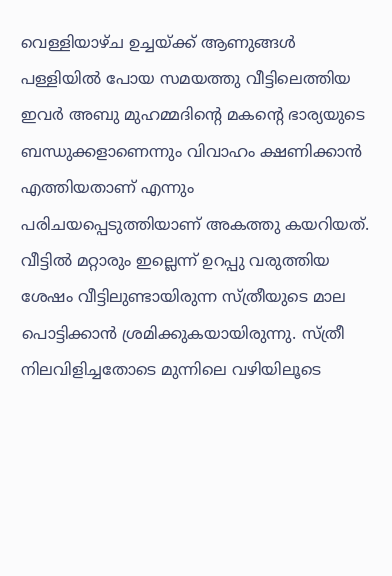വെള്ളിയാഴ്ച ഉച്ചയ്ക്ക് ആണുങ്ങള്‍ പള്ളിയില്‍ പോയ സമയത്തു വീട്ടിലെത്തിയ ഇവര്‍ അബു മുഹമ്മദിന്റെ മകന്റെ ഭാര്യയുടെ ബന്ധുക്കളാണെന്നും വിവാഹം ക്ഷണിക്കാന്‍ എത്തിയതാണ് എന്നും പരിചയപ്പെടുത്തിയാണ് അകത്തു കയറിയത്.
വീട്ടില്‍ മറ്റാരും ഇല്ലെന്ന് ഉറപ്പു വരുത്തിയ ശേഷം വീട്ടിലുണ്ടായിരുന്ന സ്ത്രീയുടെ മാല പൊട്ടിക്കാന്‍ ശ്രമിക്കുകയായിരുന്നു. സ്ത്രീ നിലവിളിച്ചതോടെ മുന്നിലെ വഴിയിലൂടെ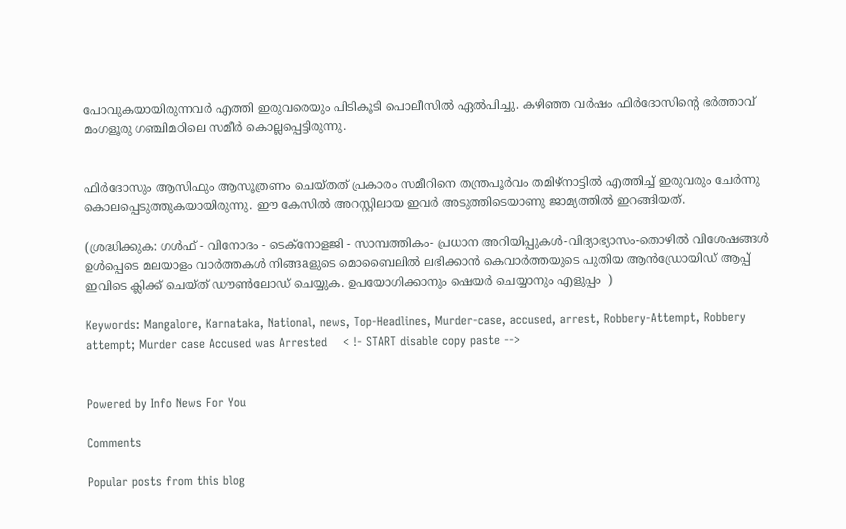പോവുകയായിരുന്നവര്‍ എത്തി ഇരുവരെയും പിടികൂടി പൊലീസില്‍ ഏല്‍പിച്ചു. കഴിഞ്ഞ വര്‍ഷം ഫിര്‍ദോസിന്റെ ഭര്‍ത്താവ് മംഗളൂരു ഗഞ്ചിമഠിലെ സമീര്‍ കൊല്ലപ്പെട്ടിരുന്നു.


ഫിര്‍ദോസും ആസിഫും ആസൂത്രണം ചെയ്തത് പ്രകാരം സമീറിനെ തന്ത്രപൂര്‍വം തമിഴ്നാട്ടില്‍ എത്തിച്ച് ഇരുവരും ചേര്‍ന്നു കൊലപ്പെടുത്തുകയായിരുന്നു. ഈ കേസില്‍ അറസ്റ്റിലായ ഇവര്‍ അടുത്തിടെയാണു ജാമ്യത്തില്‍ ഇറങ്ങിയത്.

(ശ്രദ്ധിക്കുക: ഗൾഫ് - വിനോദം - ടെക്നോളജി - സാമ്പത്തികം- പ്രധാന അറിയിപ്പുകൾ-വിദ്യാഭ്യാസം-തൊഴിൽ വിശേഷങ്ങൾ ഉൾപ്പെടെ മലയാളം വാർത്തകൾ നിങ്ങaളുടെ മൊബൈലിൽ ലഭിക്കാൻ കെവാർത്തയുടെ പുതിയ ആൻഡ്രോയിഡ് ആപ്പ് ഇവിടെ ക്ലിക്ക് ചെയ്ത് ഡൗൺലോഡ് ചെയ്യുക. ഉപയോഗിക്കാനും ഷെയർ ചെയ്യാനും എളുപ്പം  )

Keywords: Mangalore, Karnataka, National, news, Top-Headlines, Murder-case, accused, arrest, Robbery-Attempt, Robbery attempt; Murder case Accused was Arrested    < !- START disable copy paste -->


Powered by Info News For You

Comments

Popular posts from this blog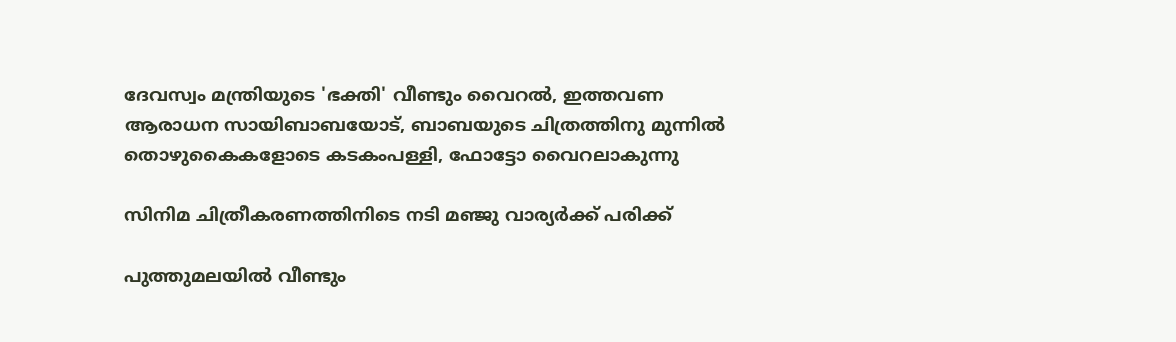ദേവസ്വം മന്ത്രിയുടെ 'ഭക്തി' വീണ്ടും വൈറല്‍, ഇത്തവണ ആരാധന സായിബാബയോട്, ബാബയുടെ ചിത്രത്തിനു മുന്നില്‍ തൊഴുകൈകളോടെ കടകംപള്ളി, ഫോട്ടോ വൈറലാകുന്നു

സിനിമ ചിത്രീകരണത്തിനിടെ നടി മഞ്ജു വാര്യര്‍ക്ക് പരിക്ക്

പുത്തുമലയില്‍ വീണ്ടും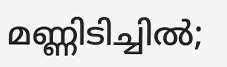മണ്ണിടിച്ചില്‍;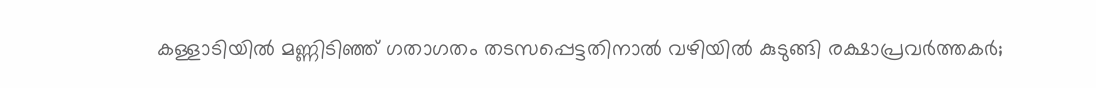കള്ളാടിയില്‍ മണ്ണിടിഞ്ഞ് ഗതാഗതം തടസപ്പെട്ടതിനാല്‍ വഴിയില്‍ കുടുങ്ങി രക്ഷാപ്രവര്‍ത്തകര്‍;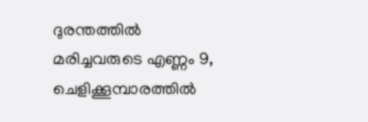ദുരന്തത്തില്‍ മരിച്ചവരുടെ എണ്ണം 9, ചെളിക്കൂമ്പാരത്തില്‍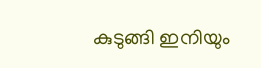കുടുങ്ങി ഇനിയും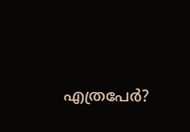എത്രപേര്‍?